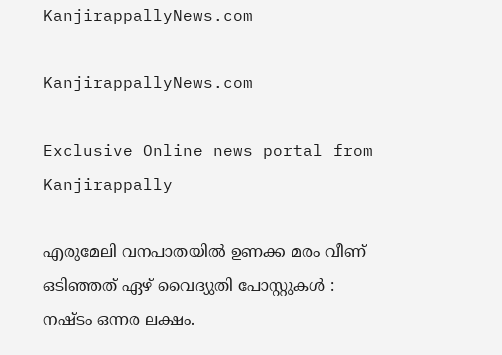KanjirappallyNews.com

KanjirappallyNews.com

Exclusive Online news portal from Kanjirappally

എരുമേലി വനപാതയിൽ ഉണക്ക മരം വീണ് ഒടിഞ്ഞത് ഏഴ് വൈദ്യുതി പോസ്റ്റുകൾ : നഷ്ടം ഒന്നര ലക്ഷം.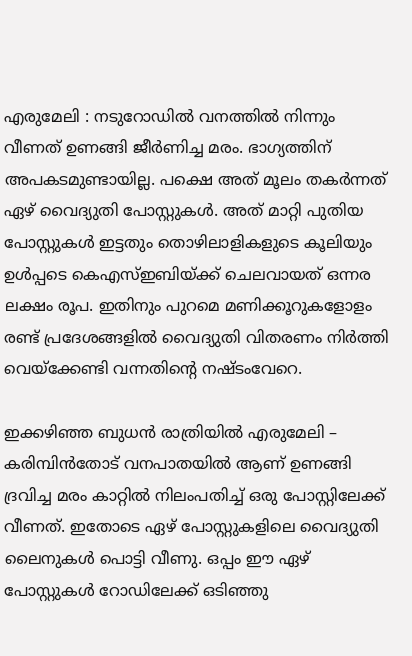എരുമേലി : നടുറോഡിൽ വനത്തിൽ നിന്നും വീണത് ഉണങ്ങി ജീർണിച്ച മരം. ഭാഗ്യത്തിന് അപകടമുണ്ടായില്ല. പക്ഷെ അത് മൂലം തകർന്നത് ഏഴ് വൈദ്യുതി പോസ്റ്റുകൾ. അത് മാറ്റി പുതിയ പോസ്റ്റുകൾ ഇട്ടതും തൊഴിലാളികളുടെ കൂലിയും ഉൾപ്പടെ കെഎസ്ഇബിയ്ക്ക് ചെലവായത് ഒന്നര ലക്ഷം രൂപ. ഇതിനും പുറമെ മണിക്കൂറുകളോളം രണ്ട് പ്രദേശങ്ങളിൽ വൈദ്യുതി വിതരണം നിർത്തി വെയ്ക്കേണ്ടി വന്നതിന്റെ നഷ്ടംവേറെ.

ഇക്കഴിഞ്ഞ ബുധൻ രാത്രിയിൽ എരുമേലി – കരിമ്പിൻതോട് വനപാതയിൽ ആണ് ഉണങ്ങി ദ്രവിച്ച മരം കാറ്റിൽ നിലംപതിച്ച് ഒരു പോസ്റ്റിലേക്ക് വീണത്. ഇതോടെ ഏഴ് പോസ്റ്റുകളിലെ വൈദ്യുതി ലൈനുകൾ പൊട്ടി വീണു. ഒപ്പം ഈ ഏഴ് പോസ്റ്റുകൾ റോഡിലേക്ക് ഒടിഞ്ഞു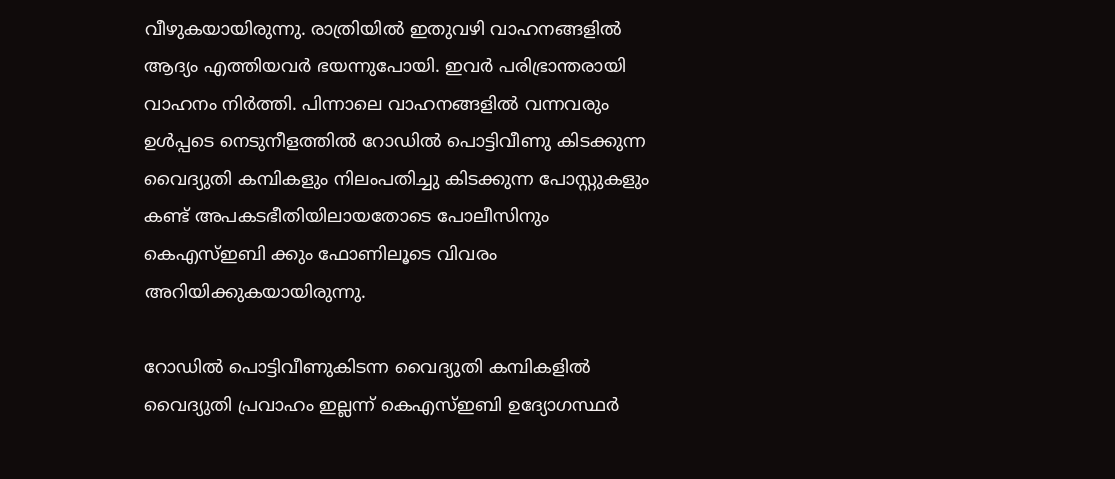വീഴുകയായിരുന്നു. രാത്രിയിൽ ഇതുവഴി വാഹനങ്ങളിൽ ആദ്യം എത്തിയവർ ഭയന്നുപോയി. ഇവർ പരിഭ്രാന്തരായി വാഹനം നിർത്തി. പിന്നാലെ വാഹനങ്ങളിൽ വന്നവരും ഉൾപ്പടെ നെടുനീളത്തിൽ റോഡിൽ പൊട്ടിവീണു കിടക്കുന്ന വൈദ്യുതി കമ്പികളും നിലംപതിച്ചു കിടക്കുന്ന പോസ്റ്റുകളും കണ്ട് അപകടഭീതിയിലായതോടെ പോലീസിനും കെഎസ്ഇബി ക്കും ഫോണിലൂടെ വിവരം അറിയിക്കുകയായിരുന്നു.

റോഡിൽ പൊട്ടിവീണുകിടന്ന വൈദ്യുതി കമ്പികളിൽ വൈദ്യുതി പ്രവാഹം ഇല്ലന്ന് കെഎസ്ഇബി ഉദ്യോഗസ്ഥർ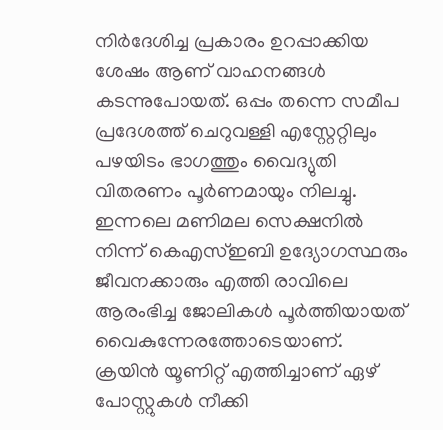നിർദേശിച്ച പ്രകാരം ഉറപ്പാക്കിയ ശേഷം ആണ് വാഹനങ്ങൾ കടന്നുപോയത്. ഒപ്പം തന്നെ സമീപ പ്രദേശത്ത് ചെറുവള്ളി എസ്റ്റേറ്റിലും പഴയിടം ഭാഗത്തും വൈദ്യുതി വിതരണം പൂർണമായും നിലച്ചു. ഇന്നലെ മണിമല സെക്ഷനിൽ നിന്ന് കെഎസ്ഇബി ഉദ്യോഗസ്ഥരും ജീവനക്കാരും എത്തി രാവിലെ ആരംഭിച്ച ജോലികൾ പൂർത്തിയായത് വൈകുന്നേരത്തോടെയാണ്. ക്രയിൻ യൂണിറ്റ് എത്തിച്ചാണ് ഏഴ് പോസ്റ്റുകൾ നീക്കി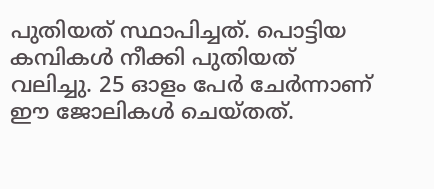പുതിയത് സ്ഥാപിച്ചത്. പൊട്ടിയ കമ്പികൾ നീക്കി പുതിയത് വലിച്ചു. 25 ഓളം പേർ ചേർന്നാണ് ഈ ജോലികൾ ചെയ്തത്.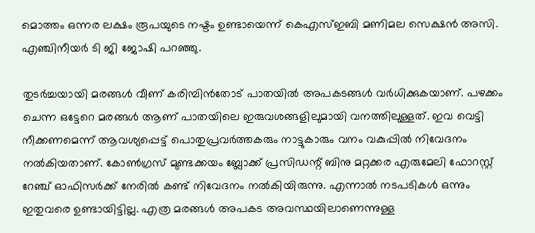മൊത്തം ഒന്നര ലക്ഷം രൂപയുടെ നഷ്ടം ഉണ്ടായെന്ന് കെഎസ്ഇബി മണിമല സെക്ഷൻ അസി. എഞ്ചിനീയർ ടി ജി ജോഷി പറഞ്ഞു.

തുടർച്ചയായി മരങ്ങൾ വീണ് കരിമ്പിൻതോട് പാതയിൽ അപകടങ്ങൾ വർധിക്കുകയാണ്. പഴക്കം ചെന്ന ഒട്ടേറെ മരങ്ങൾ ആണ് പാതയിലെ ഇരുവശങ്ങളിലുമായി വനത്തിലുള്ളത്. ഇവ വെട്ടി നീക്കണമെന്ന് ആവശ്യപ്പെട്ട് പൊതുപ്രവർത്തകരും നാട്ടുകാരും വനം വകുപ്പിൽ നിവേദനം നൽകിയതാണ്. കോൺഗ്രസ്‌ മുണ്ടക്കയം ബ്ലോക്ക്‌ പ്രസിഡന്റ് ബിനു മറ്റക്കര എരുമേലി ഫോറസ്റ്റ് റേഞ്ച് ഓഫിസർക്ക് നേരിൽ കണ്ട് നിവേദനം നൽകിയിരുന്നു. എന്നാൽ നടപടികൾ ഒന്നും ഇതുവരെ ഉണ്ടായിട്ടില്ല. എത്ര മരങ്ങൾ അപകട അവസ്ഥയിലാണെന്നുള്ള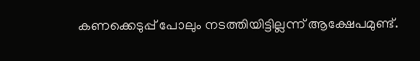കണക്കെടുപ്പ് പോലും നടത്തിയിട്ടില്ലന്ന് ആക്ഷേപമുണ്ട്.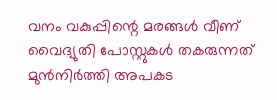വനം വകുപ്പിന്റെ മരങ്ങൾ വീണ് വൈദ്യുതി പോസ്റ്റുകൾ തകരുന്നത് മുൻനിർത്തി അപകട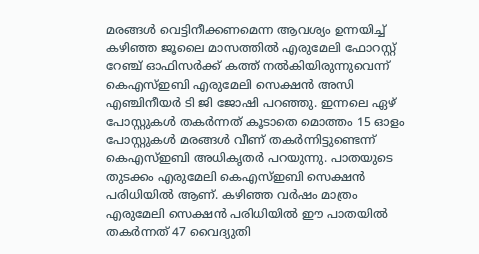മരങ്ങൾ വെട്ടിനീക്കണമെന്ന ആവശ്യം ഉന്നയിച്ച് കഴിഞ്ഞ ജൂലൈ മാസത്തിൽ എരുമേലി ഫോറസ്റ്റ് റേഞ്ച് ഓഫിസർക്ക് കത്ത് നൽകിയിരുന്നുവെന്ന് കെഎസ്ഇബി എരുമേലി സെക്ഷൻ അസി എഞ്ചിനീയർ ടി ജി ജോഷി പറഞ്ഞു. ഇന്നലെ ഏഴ് പോസ്റ്റുകൾ തകർന്നത് കൂടാതെ മൊത്തം 15 ഓളം പോസ്റ്റുകൾ മരങ്ങൾ വീണ് തകർന്നിട്ടുണ്ടെന്ന് കെഎസ്ഇബി അധികൃതർ പറയുന്നു. പാതയുടെ തുടക്കം എരുമേലി കെഎസ്ഇബി സെക്ഷൻ പരിധിയിൽ ആണ്. കഴിഞ്ഞ വർഷം മാത്രം എരുമേലി സെക്ഷൻ പരിധിയിൽ ഈ പാതയിൽ തകർന്നത് 47 വൈദ്യുതി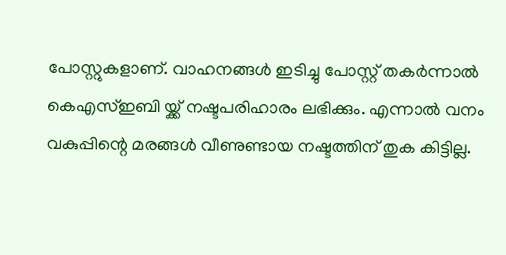പോസ്റ്റുകളാണ്. വാഹനങ്ങൾ ഇടിച്ചു പോസ്റ്റ്‌ തകർന്നാൽ കെഎസ്ഇബി യ്ക്ക് നഷ്ടപരിഹാരം ലഭിക്കും. എന്നാൽ വനം വകുപ്പിന്റെ മരങ്ങൾ വീണുണ്ടായ നഷ്ടത്തിന് തുക കിട്ടില്ല.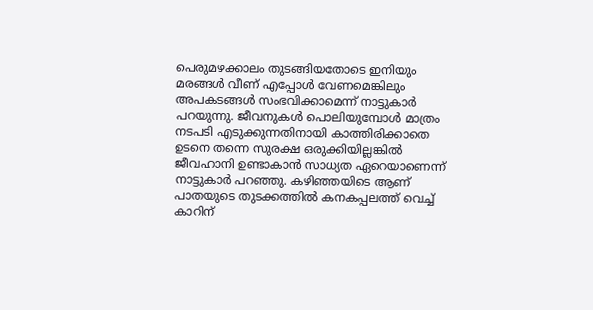പെരുമഴക്കാലം തുടങ്ങിയതോടെ ഇനിയും മരങ്ങൾ വീണ് എപ്പോൾ വേണമെങ്കിലും അപകടങ്ങൾ സംഭവിക്കാമെന്ന് നാട്ടുകാർ പറയുന്നു. ജീവനുകൾ പൊലിയുമ്പോൾ മാത്രം നടപടി എടുക്കുന്നതിനായി കാത്തിരിക്കാതെ ഉടനെ തന്നെ സുരക്ഷ ഒരുക്കിയില്ലങ്കിൽ ജീവഹാനി ഉണ്ടാകാൻ സാധ്യത ഏറെയാണെന്ന് നാട്ടുകാർ പറഞ്ഞു. കഴിഞ്ഞയിടെ ആണ് പാതയുടെ തുടക്കത്തിൽ കനകപ്പലത്ത് വെച്ച് കാറിന്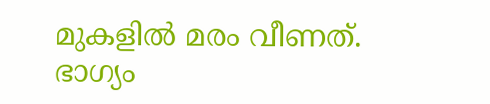മുകളിൽ മരം വീണത്. ഭാഗ്യം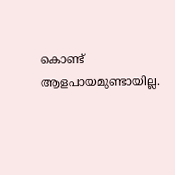കൊണ്ട് ആളപായമുണ്ടായില്ല.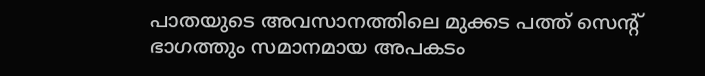പാതയുടെ അവസാനത്തിലെ മുക്കട പത്ത് സെന്റ്‌ ഭാഗത്തും സമാനമായ അപകടം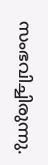സംഭവിച്ചിരുന്നു.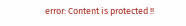error: Content is protected !!